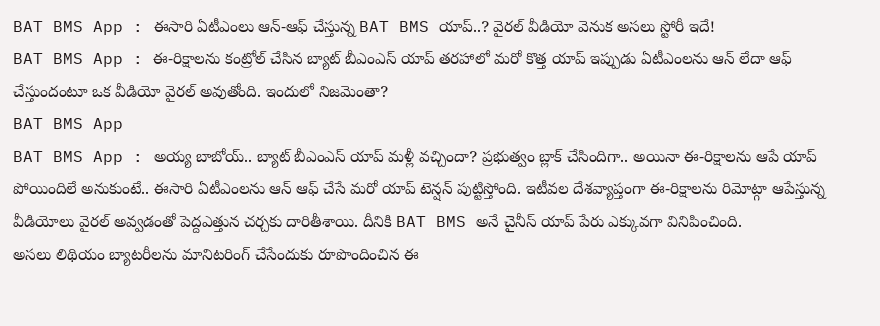BAT BMS App : ఈసారి ఏటీఎంలు ఆన్-ఆఫ్ చేస్తున్న BAT BMS యాప్..? వైరల్ వీడియో వెనుక అసలు స్టోరీ ఇదే!
BAT BMS App : ఈ-రిక్షాలను కంట్రోల్ చేసిన బ్యాట్ బీఎంఎస్ యాప్ తరహాలో మరో కొత్త యాప్ ఇప్పుడు ఏటీఎంలను ఆన్ లేదా ఆఫ్ చేస్తుందంటూ ఒక వీడియో వైరల్ అవుతోంది. ఇందులో నిజమెంతా?
BAT BMS App
BAT BMS App : అయ్య బాబోయ్.. బ్యాట్ బీఎంఎస్ యాప్ మళ్లీ వచ్చిందా? ప్రభుత్వం బ్లాక్ చేసిందిగా.. అయినా ఈ-రిక్షాలను ఆపే యాప్ పోయిందిలే అనుకుంటే.. ఈసారి ఏటీఎంలను ఆన్ ఆఫ్ చేసే మరో యాప్ టెన్షన్ పుట్టిస్తోంది. ఇటీవల దేశవ్యాప్తంగా ఈ-రిక్షాలను రిమోట్గా ఆపేస్తున్న వీడియోలు వైరల్ అవ్వడంతో పెద్దఎత్తున చర్చకు దారితీశాయి. దీనికి BAT BMS అనే చైనీస్ యాప్ పేరు ఎక్కువగా వినిపించింది.
అసలు లిథియం బ్యాటరీలను మానిటరింగ్ చేసేందుకు రూపొందించిన ఈ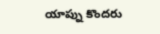యాప్ను కొందరు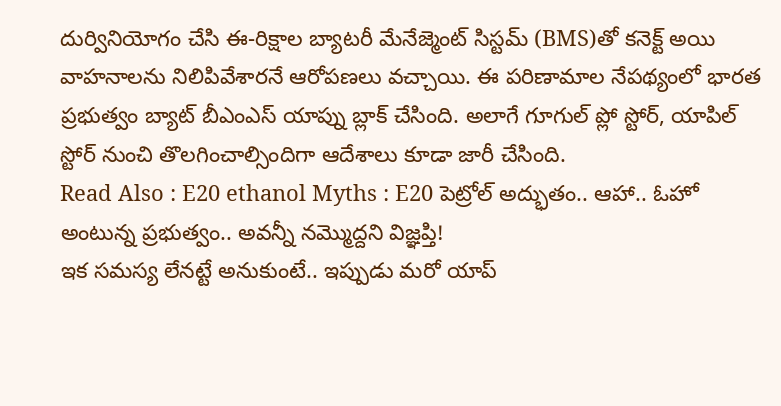దుర్వినియోగం చేసి ఈ-రిక్షాల బ్యాటరీ మేనేజ్మెంట్ సిస్టమ్ (BMS)తో కనెక్ట్ అయి వాహనాలను నిలిపివేశారనే ఆరోపణలు వచ్చాయి. ఈ పరిణామాల నేపథ్యంలో భారత ప్రభుత్వం బ్యాట్ బీఎంఎస్ యాప్ను బ్లాక్ చేసింది. అలాగే గూగుల్ ప్లో స్టోర్, యాపిల్ స్టోర్ నుంచి తొలగించాల్సిందిగా ఆదేశాలు కూడా జారీ చేసింది.
Read Also : E20 ethanol Myths : E20 పెట్రోల్ అద్భుతం.. ఆహా.. ఓహో అంటున్న ప్రభుత్వం.. అవన్నీ నమ్మొద్దని విజ్ఞప్తి!
ఇక సమస్య లేనట్టే అనుకుంటే.. ఇప్పుడు మరో యాప్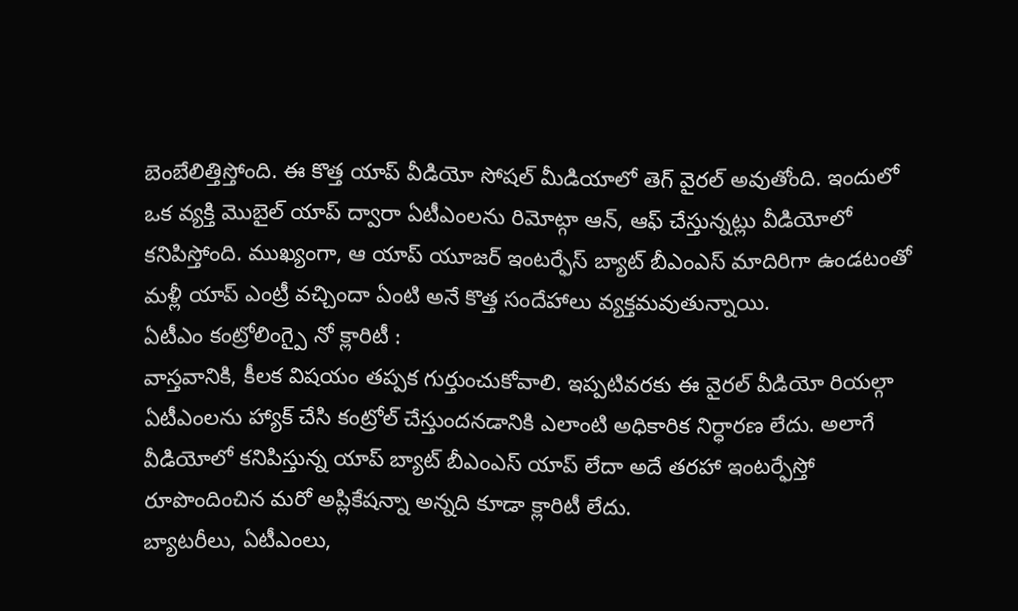బెంబేలిత్తిస్తోంది. ఈ కొత్త యాప్ వీడియో సోషల్ మీడియాలో తెగ్ వైరల్ అవుతోంది. ఇందులో ఒక వ్యక్తి మొబైల్ యాప్ ద్వారా ఏటీఎంలను రిమోట్గా ఆన్, ఆఫ్ చేస్తున్నట్లు వీడియోలో కనిపిస్తోంది. ముఖ్యంగా, ఆ యాప్ యూజర్ ఇంటర్ఫేస్ బ్యాట్ బీఎంఎస్ మాదిరిగా ఉండటంతో మళ్లీ యాప్ ఎంట్రీ వచ్చిందా ఏంటి అనే కొత్త సందేహాలు వ్యక్తమవుతున్నాయి.
ఏటీఎం కంట్రోలింగ్పై నో క్లారిటీ :
వాస్తవానికి, కీలక విషయం తప్పక గుర్తుంచుకోవాలి. ఇప్పటివరకు ఈ వైరల్ వీడియో రియల్గా ఏటీఎంలను హ్యాక్ చేసి కంట్రోల్ చేస్తుందనడానికి ఎలాంటి అధికారిక నిర్ధారణ లేదు. అలాగే వీడియోలో కనిపిస్తున్న యాప్ బ్యాట్ బీఎంఎస్ యాప్ లేదా అదే తరహా ఇంటర్ఫేస్తో రూపొందించిన మరో అప్లికేషన్నా అన్నది కూడా క్లారిటీ లేదు.
బ్యాటరీలు, ఏటీఎంలు,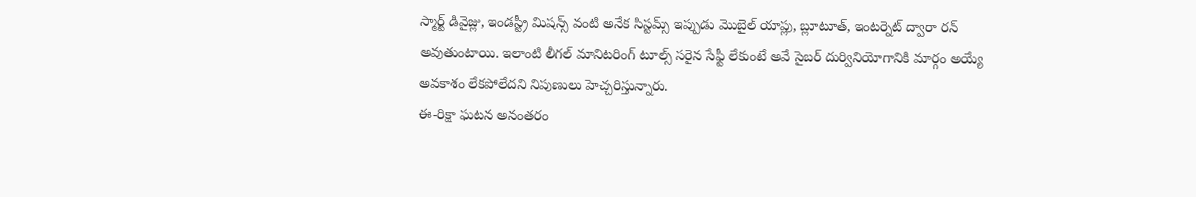స్మార్ట్ డివైజ్లు, ఇండస్ట్రీ మిషన్స్ వంటి అనేక సిస్టమ్స్ ఇప్పుడు మొబైల్ యాప్లు, బ్లూటూత్, ఇంటర్నెట్ ద్వారా రన్ అవుతుంటాయి. ఇలాంటి లీగల్ మానిటరింగ్ టూల్స్ సరైన సేఫ్టీ లేకుంటే అవే సైబర్ దుర్వినియోగానికి మార్గం అయ్యే అవకాశం లేకపోలేదని నిపుణులు హెచ్చరిస్తున్నారు.
ఈ-రిక్షా ఘటన అనంతరం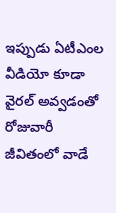ఇప్పుడు ఏటీఎంల వీడియో కూడా వైరల్ అవ్వడంతో రోజువారీ జీవితంలో వాడే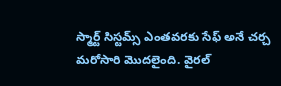స్మార్ట్ సిస్టమ్స్ ఎంతవరకు సేఫ్ అనే చర్చ మరోసారి మొదలైంది. వైరల్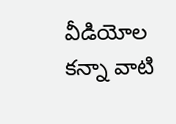వీడియోల కన్నా వాటి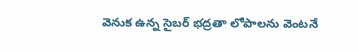వెనుక ఉన్న సైబర్ భద్రతా లోపాలను వెంటనే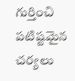గుర్తించి పటిష్టమైన చర్యలు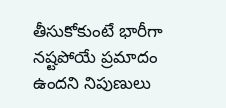తీసుకోకుంటే భారీగా నష్టపోయే ప్రమాదం ఉందని నిపుణులు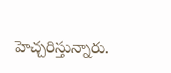హెచ్చరిస్తున్నారు.